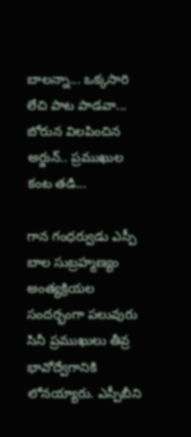బాలన్నా... ఒక్కసారి లేచి పాట పాడవా... బోరున విలపించిన అర్జున్.. ప్రముఖుల కంట తడి...

గాన గంధర్వుడు ఎస్పీ బాల సుబ్రహ్మణ్యం అంత్యక్రియల సందర్భంగా పలువురు సినీ ప్రముఖులు తీవ్ర భావోద్వేగానికి లోనయ్యారు. ఎస్పీబీని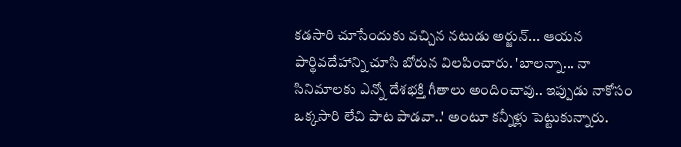కడసారి చూసేందుకు వచ్చిన నటుడు అర్జున్... ఆయన పార్థివదేహాన్ని చూసి బోరున విలపించారు. 'బాలన్నా... నా సినిమాలకు ఎన్నో దేశభక్తి గీతాలు అందించావు.. ఇప్పుడు నాకోసం ఒక్కసారి లేచి పాట పాడవా..' అంటూ కన్నీళ్లు పెట్టుకున్నారు.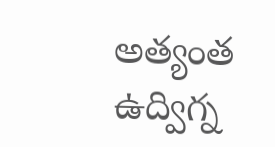అత్యంత ఉద్విగ్న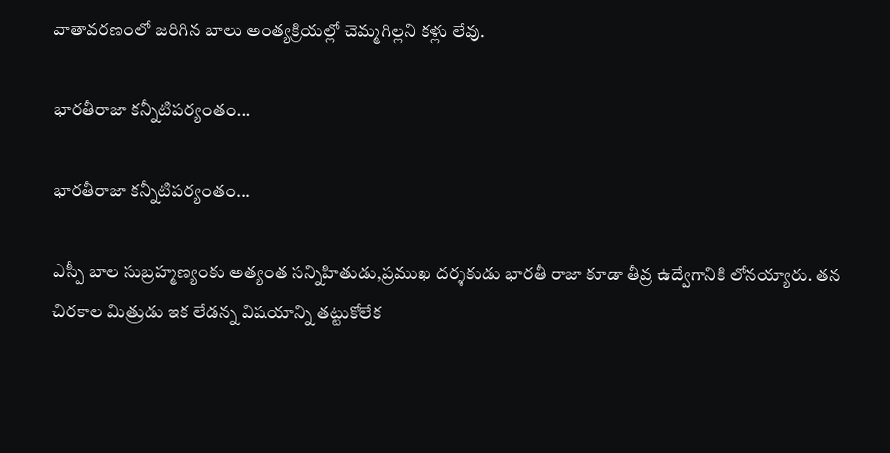వాతావరణంలో జరిగిన బాలు అంత్యక్రియల్లో చెమ్మగిల్లని కళ్లు లేవు.

భారతీరాజా కన్నీటిపర్యంతం...

భారతీరాజా కన్నీటిపర్యంతం...

ఎస్పీ బాల సుబ్రహ్మణ్యంకు అత్యంత సన్నిహితుడు,ప్రముఖ దర్శకుడు భారతీ రాజా కూడా తీవ్ర ఉద్వేగానికి లోనయ్యారు. తన చిరకాల మిత్రుడు ఇక లేడన్న విషయాన్ని తట్టుకోలేక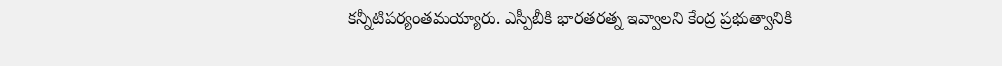కన్నీటిపర్యంతమయ్యారు. ఎస్పీబీకి భారతరత్న ఇవ్వాలని కేంద్ర ప్రభుత్వానికి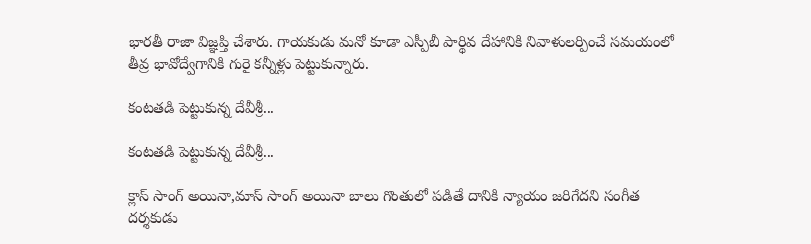భారతీ రాజా విజ్ఞప్తి చేశారు. గాయకుడు మనో కూడా ఎస్పీబీ పార్థివ దేహానికి నివాళులర్పించే సమయంలో తీవ్ర భావోద్వేగానికి గురై కన్నీళ్లు పెట్టుకున్నారు.

కంటతడి పెట్టుకున్న దేవీశ్రీ...

కంటతడి పెట్టుకున్న దేవీశ్రీ...

క్లాస్ సాంగ్ అయినా,మాస్ సాంగ్ అయినా బాలు గొంతులో పడితే దానికి న్యాయం జరిగేదని సంగీత దర్శకుడు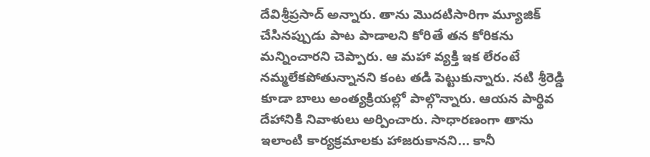దేవిశ్రీప్రసాద్ అన్నారు. తాను మొదటిసారిగా మ్యూజిక్ చేసినప్పుడు పాట పాడాలని కోరితే తన కోరికను మన్నించారని చెప్పారు. ఆ మహా వ్యక్తి ఇక లేరంటే నమ్మలేకపోతున్నానని కంట తడి పెట్టుకున్నారు. నటి శ్రీరెడ్డి కూడా బాలు అంత్యక్రియల్లో పాల్గొన్నారు. ఆయన పార్థివ దేహానికి నివాళులు అర్పించారు. సాధారణంగా తాను ఇలాంటి కార్యక్రమాలకు హాజరుకానని... కానీ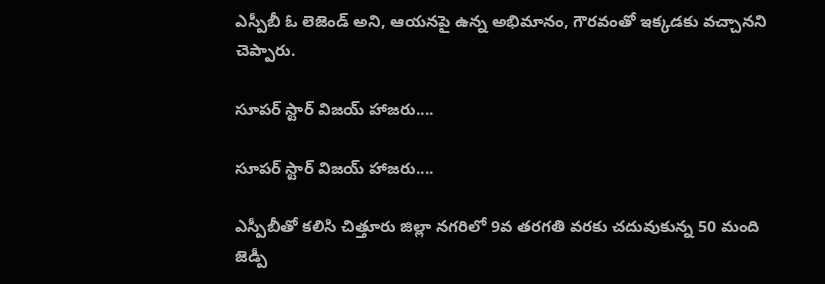ఎస్పీబీ ఓ లెజెండ్‌ అని, ఆయనపై ఉన్న అభిమానం, గౌరవంతో ఇక్కడకు వచ్చానని చెప్పారు.

సూపర్ స్టార్ విజయ్ హాజరు....

సూపర్ స్టార్ విజయ్ హాజరు....

ఎస్పీబీతో కలిసి చిత్తూరు జిల్లా నగరిలో 9వ తరగతి వరకు చదువుకున్న 50 మంది జెడ్పీ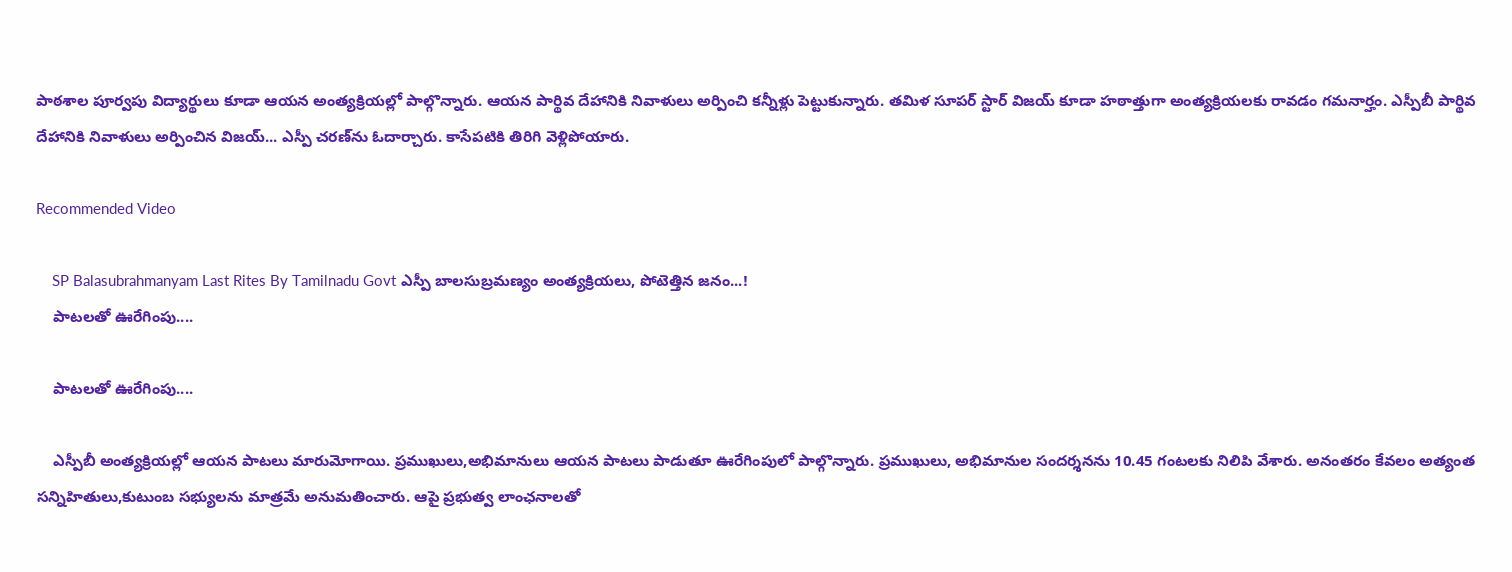పాఠశాల పూర్వపు విద్యార్థులు కూడా ఆయన అంత్యక్రియల్లో పాల్గొన్నారు. ఆయన పార్థివ దేహానికి నివాళులు అర్పించి కన్నీళ్లు పెట్టుకున్నారు. తమిళ సూపర్ స్టార్ విజయ్ కూడా హఠాత్తుగా అంత్యక్రియలకు రావడం గమనార్హం. ఎస్పీబీ పార్థివ దేహానికి నివాళులు అర్పించిన విజయ్... ఎస్పీ చరణ్‌ను ఓదార్చారు. కాసేపటికి తిరిగి వెళ్లిపోయారు.

Recommended Video

    SP Balasubrahmanyam Last Rites By Tamilnadu Govt ఎస్పీ బాలసుబ్రమణ్యం అంత్యక్రియలు, పోటెత్తిన జనం...!
    పాటలతో ఊరేగింపు....

    పాటలతో ఊరేగింపు....

    ఎస్పీబీ అంత్యక్రియల్లో ఆయన పాటలు మారుమోగాయి. ప్రముఖులు,అభిమానులు ఆయన పాటలు పాడుతూ ఊరేగింపులో పాల్గొన్నారు. ప్రముఖులు, అభిమానుల సందర్శనను 10.45 గంటలకు నిలిపి వేశారు. అనంతరం కేవలం అత్యంత సన్నిహితులు,కుటుంబ సభ్యులను మాత్రమే అనుమతించారు. ఆపై ప్రభుత్వ లాంఛనాలతో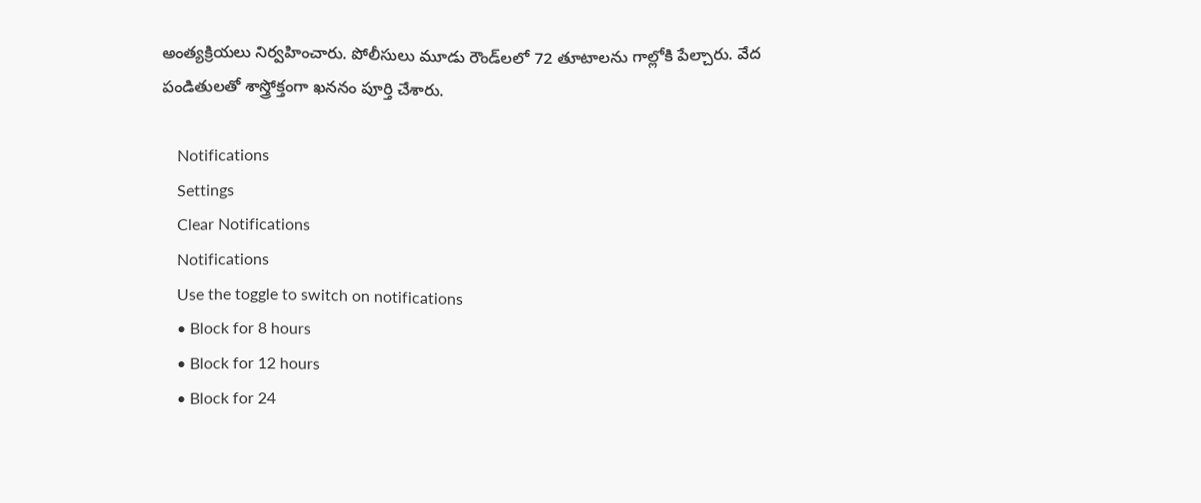అంత్యక్రియలు నిర్వహించారు. పోలీసులు మూడు రౌండ్‌లలో 72 తూటాలను గాల్లోకి పేల్చారు. వేద పండితులతో శాస్త్రోక్తంగా ఖననం పూర్తి చేశారు.

    Notifications
    Settings
    Clear Notifications
    Notifications
    Use the toggle to switch on notifications
    • Block for 8 hours
    • Block for 12 hours
    • Block for 24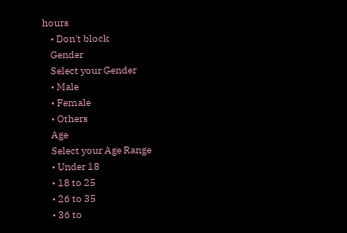hours
    • Don't block
    Gender
    Select your Gender
    • Male
    • Female
    • Others
    Age
    Select your Age Range
    • Under 18
    • 18 to 25
    • 26 to 35
    • 36 to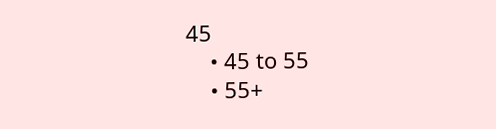45
    • 45 to 55
    • 55+